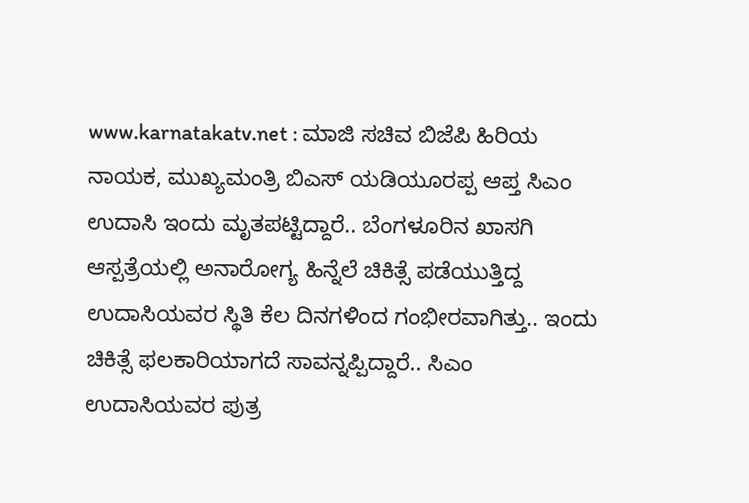www.karnatakatv.net : ಮಾಜಿ ಸಚಿವ ಬಿಜೆಪಿ ಹಿರಿಯ ನಾಯಕ, ಮುಖ್ಯಮಂತ್ರಿ ಬಿಎಸ್ ಯಡಿಯೂರಪ್ಪ ಆಪ್ತ ಸಿಎಂ ಉದಾಸಿ ಇಂದು ಮೃತಪಟ್ಟಿದ್ದಾರೆ.. ಬೆಂಗಳೂರಿನ ಖಾಸಗಿ ಆಸ್ಪತ್ರೆಯಲ್ಲಿ ಅನಾರೋಗ್ಯ ಹಿನ್ನೆಲೆ ಚಿಕಿತ್ಸೆ ಪಡೆಯುತ್ತಿದ್ದ ಉದಾಸಿಯವರ ಸ್ಥಿತಿ ಕೆಲ ದಿನಗಳಿಂದ ಗಂಭೀರವಾಗಿತ್ತು.. ಇಂದು ಚಿಕಿತ್ಸೆ ಫಲಕಾರಿಯಾಗದೆ ಸಾವನ್ನಪ್ಪಿದ್ದಾರೆ.. ಸಿಎಂ ಉದಾಸಿಯವರ ಪುತ್ರ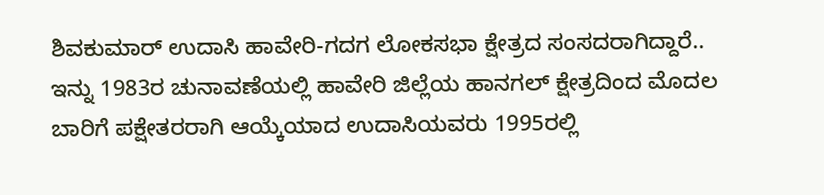ಶಿವಕುಮಾರ್ ಉದಾಸಿ ಹಾವೇರಿ-ಗದಗ ಲೋಕಸಭಾ ಕ್ಷೇತ್ರದ ಸಂಸದರಾಗಿದ್ದಾರೆ.. ಇನ್ನು 1983ರ ಚುನಾವಣೆಯಲ್ಲಿ ಹಾವೇರಿ ಜಿಲ್ಲೆಯ ಹಾನಗಲ್ ಕ್ಷೇತ್ರದಿಂದ ಮೊದಲ ಬಾರಿಗೆ ಪಕ್ಷೇತರರಾಗಿ ಆಯ್ಕೆಯಾದ ಉದಾಸಿಯವರು 1995ರಲ್ಲಿ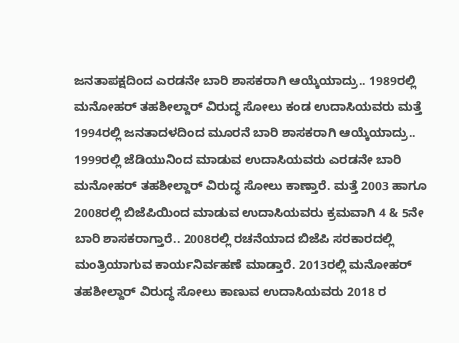ಜನತಾಪಕ್ಷದಿಂದ ಎರಡನೇ ಬಾರಿ ಶಾಸಕರಾಗಿ ಆಯ್ಕೆಯಾದ್ರು.. 1989ರಲ್ಲಿ ಮನೋಹರ್ ತಹಶೀಲ್ದಾರ್ ವಿರುದ್ಧ ಸೋಲು ಕಂಡ ಉದಾಸಿಯವರು ಮತ್ತೆ 1994ರಲ್ಲಿ ಜನತಾದಳದಿಂದ ಮೂರನೆ ಬಾರಿ ಶಾಸಕರಾಗಿ ಆಯ್ಕೆಯಾದ್ರು.. 1999ರಲ್ಲಿ ಜೆಡಿಯುನಿಂದ ಮಾಡುವ ಉದಾಸಿಯವರು ಎರಡನೇ ಬಾರಿ ಮನೋಹರ್ ತಹಶೀಲ್ದಾರ್ ವಿರುದ್ಧ ಸೋಲು ಕಾಣ್ತಾರೆ. ಮತ್ತೆ 2003 ಹಾಗೂ 2008ರಲ್ಲಿ ಬಿಜೆಪಿಯಿಂದ ಮಾಡುವ ಉದಾಸಿಯವರು ಕ್ರಮವಾಗಿ 4 & 5ನೇ ಬಾರಿ ಶಾಸಕರಾಗ್ತಾರೆ.. 2008ರಲ್ಲಿ ರಚನೆಯಾದ ಬಿಜೆಪಿ ಸರಕಾರದಲ್ಲಿ ಮಂತ್ರಿಯಾಗುವ ಕಾರ್ಯನಿರ್ವಹಣೆ ಮಾಡ್ತಾರೆ. 2013ರಲ್ಲಿ ಮನೋಹರ್ ತಹಶೀಲ್ದಾರ್ ವಿರುದ್ಧ ಸೋಲು ಕಾಣುವ ಉದಾಸಿಯವರು 2018 ರ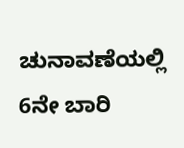ಚುನಾವಣೆಯಲ್ಲಿ 6ನೇ ಬಾರಿ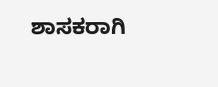ಶಾಸಕರಾಗಿ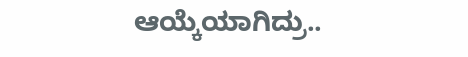ಆಯ್ಕೆಯಾಗಿದ್ರು..